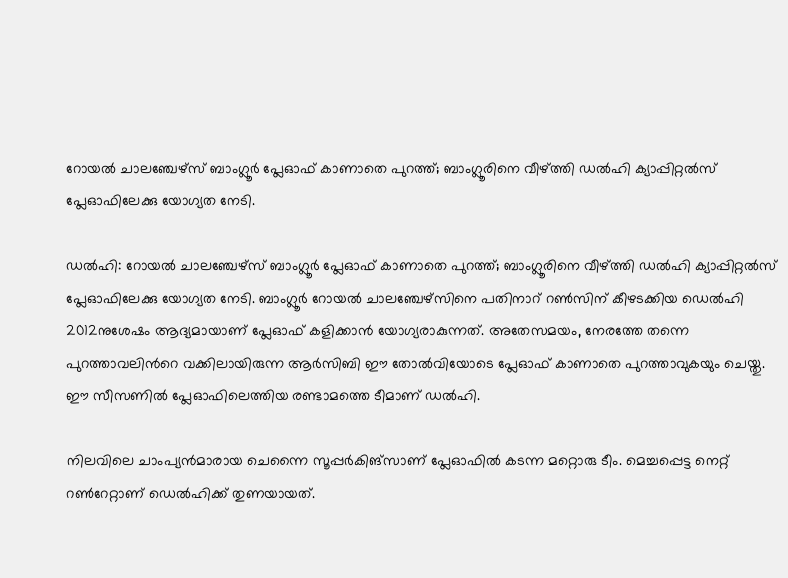റോയല്‍ ചാലഞ്ചേഴ്‌സ് ബാംഗ്ലൂർ പ്ലേഓഫ് കാണാതെ പുറത്ത്; ബാംഗ്ലൂരിനെ വീഴ്ത്തി ഡല്‍ഹി ക്യാപ്പിറ്റല്‍സ് പ്ലേഓഫിലേക്കു യോഗ്യത നേടി.

ഡൽഹി: റോയല്‍ ചാലഞ്ചേഴ്‌സ് ബാംഗ്ലൂർ പ്ലേഓഫ് കാണാതെ പുറത്ത്; ബാംഗ്ലൂരിനെ വീഴ്ത്തി ഡല്‍ഹി ക്യാപ്പിറ്റല്‍സ് പ്ലേഓഫിലേക്കു യോഗ്യത നേടി. ബാംഗ്ലൂർ റോയൽ ചാലഞ്ചേഴ്സിനെ പതിനാറ് റൺസിന് കീഴടക്കിയ ഡെൽഹി 2012നുശേഷം ആദ്യമായാണ് പ്ലേഓഫ് കളിക്കാൻ യോഗ്യരാകുന്നത്. അതേസമയം, നേരത്തേ തന്നെ പുറത്താവലിന്‍റെ വക്കിലായിരുന്ന ആര്‍സിബി ഈ തോല്‍വിയോടെ പ്ലേഓഫ് കാണാതെ പുറത്താവുകയും ചെയ്തു. ഈ സീസണില്‍ പ്ലേഓഫിലെത്തിയ രണ്ടാമത്തെ ടീമാണ് ഡല്‍ഹി.

നിലവിലെ ചാംപ്യന്‍മാരായ ചെന്നൈ സൂപ്പര്‍കിങ്സാണ് പ്ലേഓഫില്‍ കടന്ന മറ്റൊരു ടീം. മെച്ചപ്പെട്ട നെറ്റ് റൺറേറ്റാണ് ഡെൽഹിക്ക് തുണയായത്.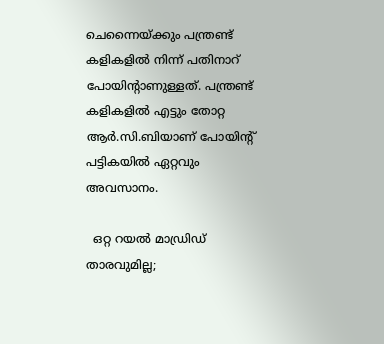ചെന്നൈയ്ക്കും പന്ത്രണ്ട് കളികളിൽ നിന്ന് പതിനാറ് പോയിന്റാണുള്ളത്. പന്ത്രണ്ട് കളികളിൽ എട്ടും തോറ്റ ആർ.സി.ബിയാണ് പോയിന്റ് പട്ടികയിൽ ഏറ്റവും അവസാനം.

  ഒറ്റ റയല്‍ മാഡ്രിഡ് താരവുമില്ല;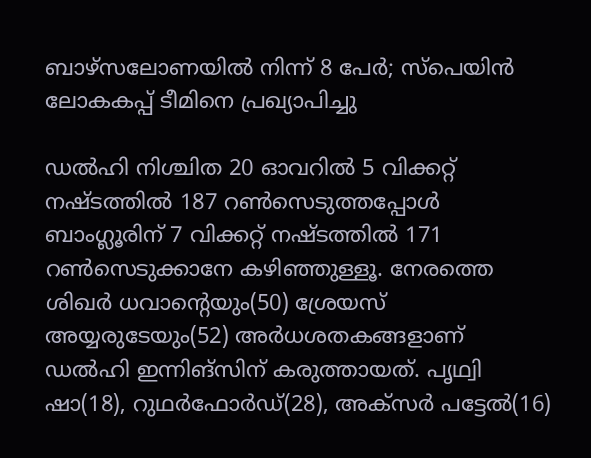ബാഴ്‌സലോണയില്‍ നിന്ന് 8 പേര്‍; സ്പെയിൻ ലോകകപ്പ് ടീമിനെ പ്രഖ്യാപിച്ചു

ഡല്‍ഹി നിശ്ചിത 20 ഓവറില്‍ 5 വിക്കറ്റ് നഷ്ടത്തില്‍ 187 റണ്‍സെടുത്തപ്പോള്‍ ബാംഗ്ലൂരിന് 7 വിക്കറ്റ് നഷ്ടത്തില്‍ 171 റണ്‍സെടുക്കാനേ കഴിഞ്ഞുള്ളൂ. നേരത്തെ ശിഖര്‍ ധവാന്റെയും(50) ശ്രേയസ് അയ്യരുടേയും(52) അര്‍ധശതകങ്ങളാണ് ഡല്‍ഹി ഇന്നിങ്‌സിന് കരുത്തായത്. പൃഥ്വി ഷാ(18), റുഥര്‍ഫോര്‍ഡ്(28), അക്‌സര്‍ പട്ടേല്‍(16)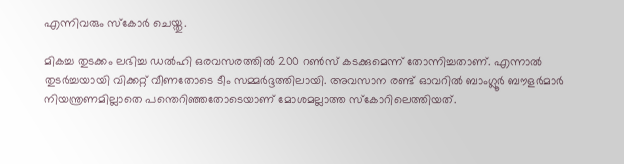എന്നിവരും സ്‌കോര്‍ ചെയ്തു.

മികച്ച തുടക്കം ലഭിച്ച ഡല്‍ഹി ഒരവസരത്തില്‍ 200 റണ്‍സ് കടക്കുമെന്ന് തോന്നിച്ചതാണ്. എന്നാല്‍ തുടര്‍ച്ചയായി വിക്കറ്റ് വീണതോടെ ടീം സമ്മര്‍ദ്ദത്തിലായി. അവസാന രണ്ട് ഓവറില്‍ ബാംഗ്ലൂര്‍ ബൗളര്‍മാര്‍ നിയന്ത്രണമില്ലാതെ പന്തെറിഞ്ഞതോടെയാണ് മോശമല്ലാത്ത സ്‌കോറിലെത്തിയത്.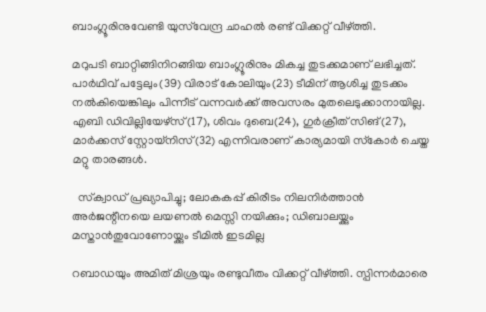ബാംഗ്ലൂരിനുവേണ്ടി യുസ്‌വേന്ദ്ര ചാഹല്‍ രണ്ട് വിക്കറ്റ് വീഴ്ത്തി.

മറുപടി ബാറ്റിങ്ങിനിറങ്ങിയ ബാംഗ്ലൂരിനും മികച്ച തുടക്കമാണ് ലഭിച്ചത്. പാര്‍ഥിവ് പട്ടേലും(39) വിരാട് കോലിയും(23) ടീമിന് ആശിച്ച തുടക്കം നല്‍കിയെങ്കിലും പിന്നീട് വന്നവര്‍ക്ക് അവസരം മുതലെടുക്കാനായില്ല. എബി ഡിവില്ലിയേഴ്‌സ്(17), ശിവം ദുബെ(24), ഗുര്‍ക്രീത് സിങ്(27), മാര്‍ക്കസ് സ്റ്റോയ്‌നിസ്(32) എന്നിവരാണ് കാര്യമായി സ്‌കോര്‍ ചെയ്ത മറ്റു താരങ്ങള്‍.

  സ്‌ക്വാഡ് പ്രഖ്യാപിച്ചു; ലോകകപ്പ് കിരീടം നിലനിർത്താൻ അർജന്റീനയെ ലയണൽ മെസ്സി നയിക്കും; ഡിബാലയ്ക്കും മസ്താൻതുവോണോയ്ക്കും ടീമിൽ ഇടമില്ല

റബാഡയും അമിത് മിശ്രയും രണ്ടുവീതം വിക്കറ്റ് വീഴ്ത്തി. സ്പിന്നര്‍മാരെ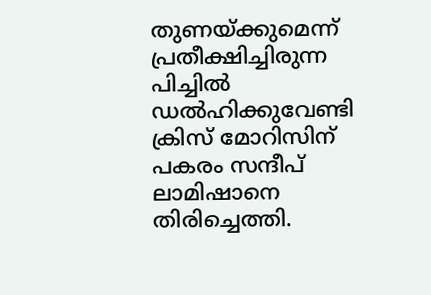തുണയ്ക്കുമെന്ന് പ്രതീക്ഷിച്ചിരുന്ന പിച്ചില്‍ ഡല്‍ഹിക്കുവേണ്ടി ക്രിസ് മോറിസിന് പകരം സന്ദീപ് ലാമിഷാനെ തിരിച്ചെത്തി.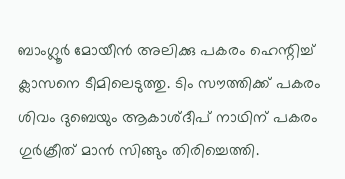ബാംഗ്ലൂര്‍ മോയീന്‍ അലിക്കു പകരം ഹെന്റിച്ച് ക്ലാസനെ ടീമിലെടുത്തു. ടിം സൗത്തിക്ക് പകരം ശിവം ദുബെയും ആകാശ്ദീപ് നാഥിന് പകരം ഗുര്‍ക്രീത് മാന്‍ സിങ്ങും തിരിച്ചെത്തി.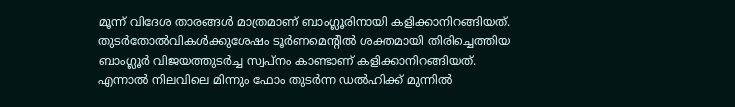മൂന്ന് വിദേശ താരങ്ങള്‍ മാത്രമാണ് ബാംഗ്ലൂരിനായി കളിക്കാനിറങ്ങിയത്. തുടര്‍തോല്‍വികള്‍ക്കുശേഷം ടൂര്‍ണമെന്റില്‍ ശക്തമായി തിരിച്ചെത്തിയ ബാംഗ്ലൂര്‍ വിജയത്തുടര്‍ച്ച സ്വപ്നം കാണ്ടാണ് കളിക്കാനിറങ്ങിയത്. എന്നാല്‍ നിലവിലെ മിന്നും ഫോം തുടര്‍ന്ന ഡല്‍ഹിക്ക് മുന്നില്‍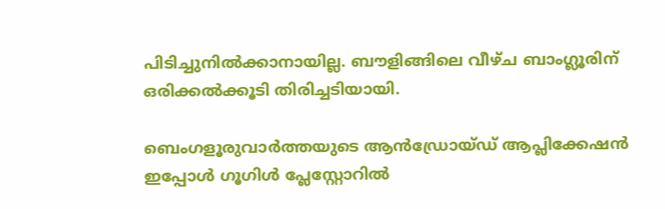പിടിച്ചുനില്‍ക്കാനായില്ല. ബൗളിങ്ങിലെ വീഴ്ച ബാംഗ്ലൂരിന് ഒരിക്കല്‍ക്കൂടി തിരിച്ചടിയായി.

ബെംഗളൂരുവാർത്തയുടെ ആൻഡ്രോയ്ഡ് ആപ്ലിക്കേഷൻ ഇപ്പോൾ ഗൂഗിൾ പ്ലേസ്റ്റോറിൽ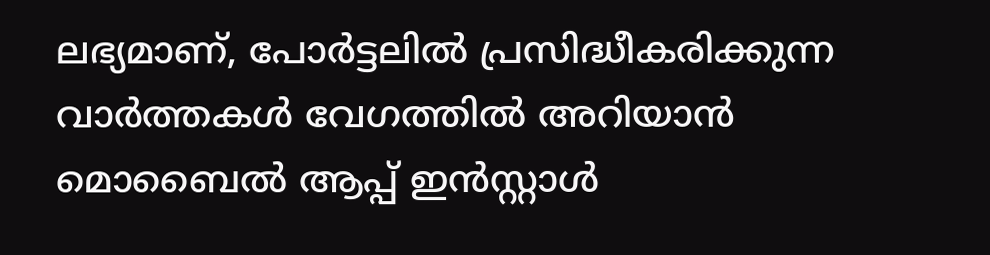ലഭ്യമാണ്, പോർട്ടലിൽ പ്രസിദ്ധീകരിക്കുന്ന വാർത്തകൾ വേഗത്തിൽ അറിയാൻ മൊബൈൽ ആപ്പ് ഇൻസ്റ്റാൾ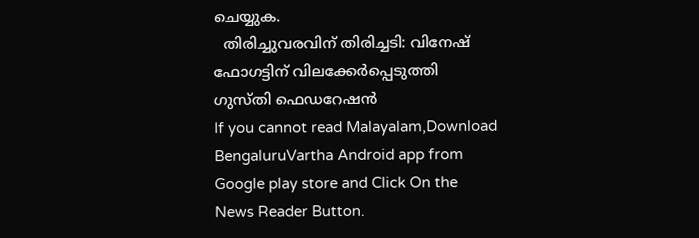ചെയ്യുക.
  തിരിച്ചുവരവിന് തിരിച്ചടി: വിനേഷ് ഫോഗട്ടിന് വിലക്കേർപ്പെടുത്തി ഗുസ്തി ഫെഡറേഷൻ
If you cannot read Malayalam,Download BengaluruVartha Android app from Google play store and Click On the News Reader Button.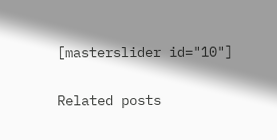[masterslider id="10"]

Related posts